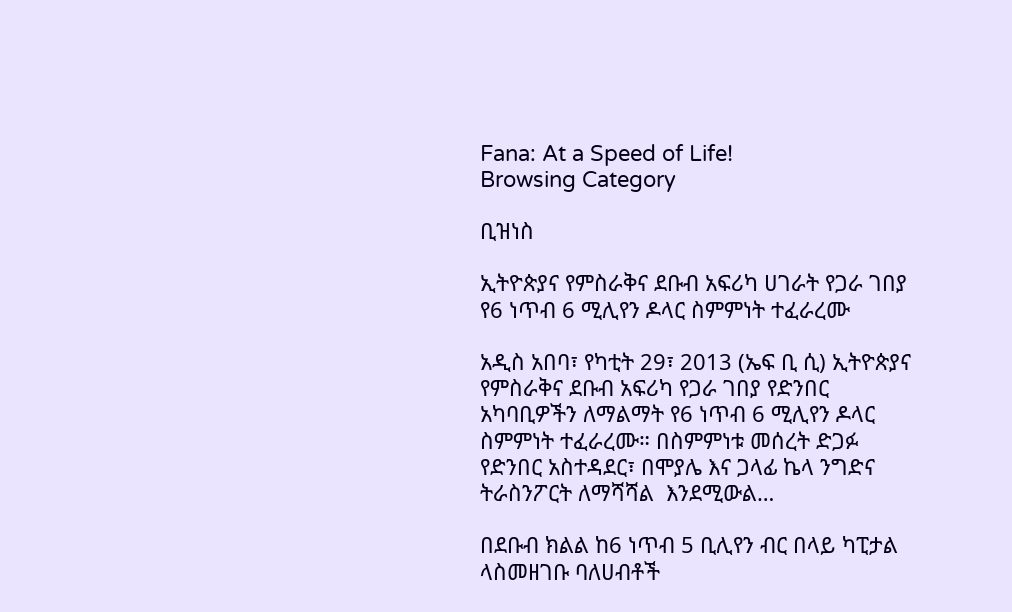Fana: At a Speed of Life!
Browsing Category

ቢዝነስ

ኢትዮጵያና የምስራቅና ደቡብ አፍሪካ ሀገራት የጋራ ገበያ የ6 ነጥብ 6 ሚሊየን ዶላር ስምምነት ተፈራረሙ

አዲስ አበባ፣ የካቲት 29፣ 2013 (ኤፍ ቢ ሲ) ኢትዮጵያና የምስራቅና ደቡብ አፍሪካ የጋራ ገበያ የድንበር አካባቢዎችን ለማልማት የ6 ነጥብ 6 ሚሊየን ዶላር ስምምነት ተፈራረሙ። በስምምነቱ መሰረት ድጋፉ የድንበር አስተዳደር፣ በሞያሌ እና ጋላፊ ኬላ ንግድና ትራስንፖርት ለማሻሻል  እንደሚውል…

በደቡብ ክልል ከ6 ነጥብ 5 ቢሊየን ብር በላይ ካፒታል ላስመዘገቡ ባለሀብቶች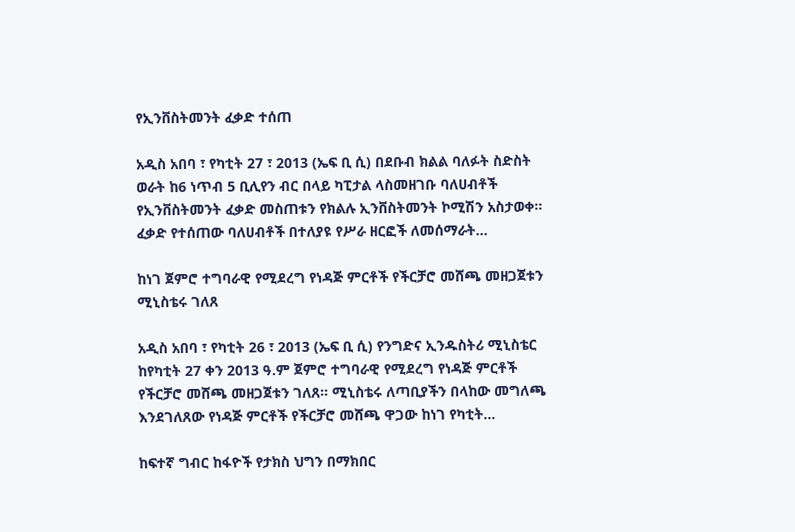የኢንቨስትመንት ፈቃድ ተሰጠ

አዲስ አበባ ፣ የካቲት 27 ፣ 2013 (ኤፍ ቢ ሲ) በደቡብ ክልል ባለፉት ስድስት ወራት ከ6 ነጥብ 5 ቢሊየን ብር በላይ ካፒታል ላስመዘገቡ ባለሀብቶች የኢንቨስትመንት ፈቃድ መስጠቱን የክልሉ ኢንቨስትመንት ኮሚሽን አስታወቀ። ፈቃድ የተሰጠው ባለሀብቶች በተለያዩ የሥራ ዘርፎች ለመሰማራት…

ከነገ ጀምሮ ተግባራዊ የሚደረግ የነዳጅ ምርቶች የችርቻሮ መሸጫ መዘጋጀቱን ሚኒስቴሩ ገለጸ

አዲስ አበባ ፣ የካቲት 26 ፣ 2013 (ኤፍ ቢ ሲ) የንግድና ኢንዱስትሪ ሚኒስቴር ከየካቲት 27 ቀን 2013 ዓ.ም ጀምሮ ተግባራዊ የሚደረግ የነዳጅ ምርቶች የችርቻሮ መሸጫ መዘጋጀቱን ገለጸ። ሚኒስቴሩ ለጣቢያችን በላከው መግለጫ እንደገለጸው የነዳጅ ምርቶች የችርቻሮ መሸጫ ዋጋው ከነገ የካቲት…

ከፍተኛ ግብር ከፋዮች የታክስ ህግን በማክበር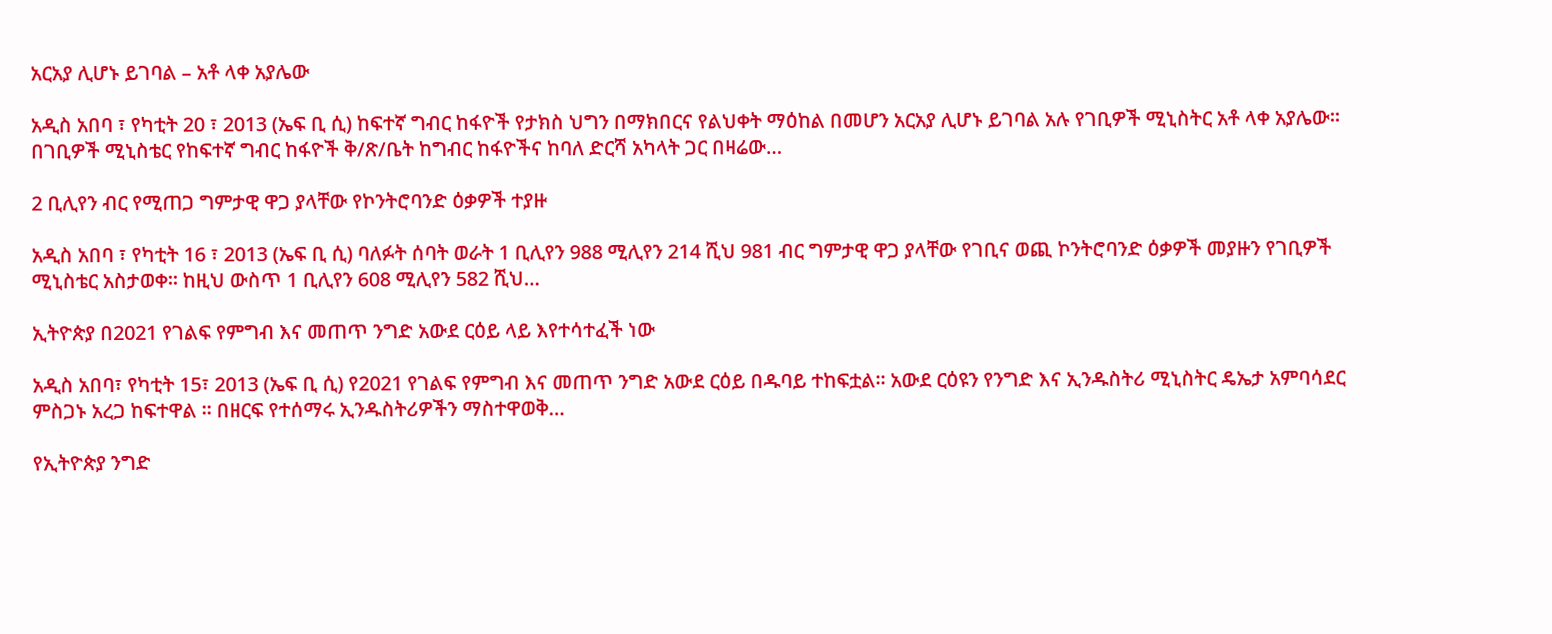አርአያ ሊሆኑ ይገባል – አቶ ላቀ አያሌው

አዲስ አበባ ፣ የካቲት 20 ፣ 2013 (ኤፍ ቢ ሲ) ከፍተኛ ግብር ከፋዮች የታክስ ህግን በማክበርና የልህቀት ማዕከል በመሆን አርአያ ሊሆኑ ይገባል አሉ የገቢዎች ሚኒስትር አቶ ላቀ አያሌው፡፡ በገቢዎች ሚኒስቴር የከፍተኛ ግብር ከፋዮች ቅ/ጽ/ቤት ከግብር ከፋዮችና ከባለ ድርሻ አካላት ጋር በዛሬው…

2 ቢሊየን ብር የሚጠጋ ግምታዊ ዋጋ ያላቸው የኮንትሮባንድ ዕቃዎች ተያዙ

አዲስ አበባ ፣ የካቲት 16 ፣ 2013 (ኤፍ ቢ ሲ) ባለፉት ሰባት ወራት 1 ቢሊየን 988 ሚሊየን 214 ሺህ 981 ብር ግምታዊ ዋጋ ያላቸው የገቢና ወጪ ኮንትሮባንድ ዕቃዎች መያዙን የገቢዎች ሚኒስቴር አስታወቀ፡፡ ከዚህ ውስጥ 1 ቢሊየን 608 ሚሊየን 582 ሺህ…

ኢትዮጵያ በ2021 የገልፍ የምግብ እና መጠጥ ንግድ አውደ ርዕይ ላይ እየተሳተፈች ነው

አዲስ አበባ፣ የካቲት 15፣ 2013 (ኤፍ ቢ ሲ) የ2021 የገልፍ የምግብ እና መጠጥ ንግድ አውደ ርዕይ በዱባይ ተከፍቷል፡፡ አውደ ርዕዩን የንግድ እና ኢንዱስትሪ ሚኒስትር ዴኤታ አምባሳደር ምስጋኑ አረጋ ከፍተዋል ፡፡ በዘርፍ የተሰማሩ ኢንዱስትሪዎችን ማስተዋወቅ…

የኢትዮጵያ ንግድ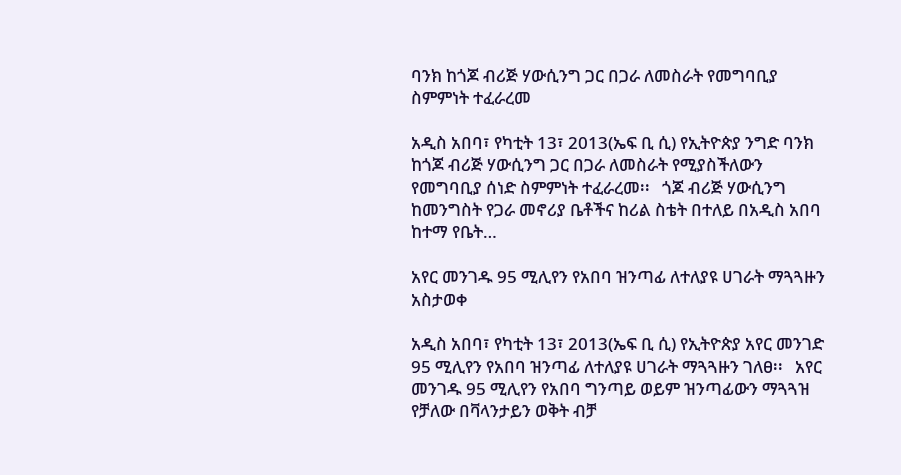ባንክ ከጎጆ ብሪጅ ሃውሲንግ ጋር በጋራ ለመስራት የመግባቢያ ስምምነት ተፈራረመ

አዲስ አበባ፣ የካቲት 13፣ 2013(ኤፍ ቢ ሲ) የኢትዮጵያ ንግድ ባንክ ከጎጆ ብሪጅ ሃውሲንግ ጋር በጋራ ለመስራት የሚያስችለውን የመግባቢያ ሰነድ ስምምነት ተፈራረመ፡፡   ጎጆ ብሪጅ ሃውሲንግ ከመንግስት የጋራ መኖሪያ ቤቶችና ከሪል ስቴት በተለይ በአዲስ አበባ ከተማ የቤት…

አየር መንገዱ 95 ሚሊየን የአበባ ዝንጣፊ ለተለያዩ ሀገራት ማጓጓዙን አስታወቀ

አዲስ አበባ፣ የካቲት 13፣ 2013(ኤፍ ቢ ሲ) የኢትዮጵያ አየር መንገድ 95 ሚሊየን የአበባ ዝንጣፊ ለተለያዩ ሀገራት ማጓጓዙን ገለፀ፡፡   አየር መንገዱ 95 ሚሊየን የአበባ ግንጣይ ወይም ዝንጣፊውን ማጓጓዝ የቻለው በቫላንታይን ወቅት ብቻ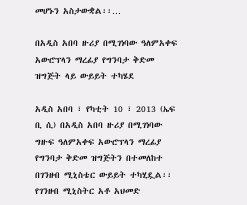መሆኑን አስታውቋል፡፡…

በአዲስ አበባ ዙሪያ በሚገነባው ዓለምአቀፍ አውሮፕላን ማረፊያ የግንባታ ቅድመ ዝግጅት ላይ ውይይት ተካሄደ

አዲስ አበባ ፣ የካቲት 10 ፣ 2013 (ኤፍ ቢ ሲ) በአዲስ አበባ ዙሪያ በሚገነባው ግዙፍ ዓለምአቀፍ አውሮፕላን ማረፊያ የግንባታ ቅድመ ዝግጅትን በተመለከተ በገንዘብ ሚኒስቴር ውይይት ተካሂዷል፡፡ የገንዘብ ሚኒስትር አቶ አህመድ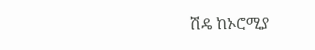ሽዴ ከኦሮሚያ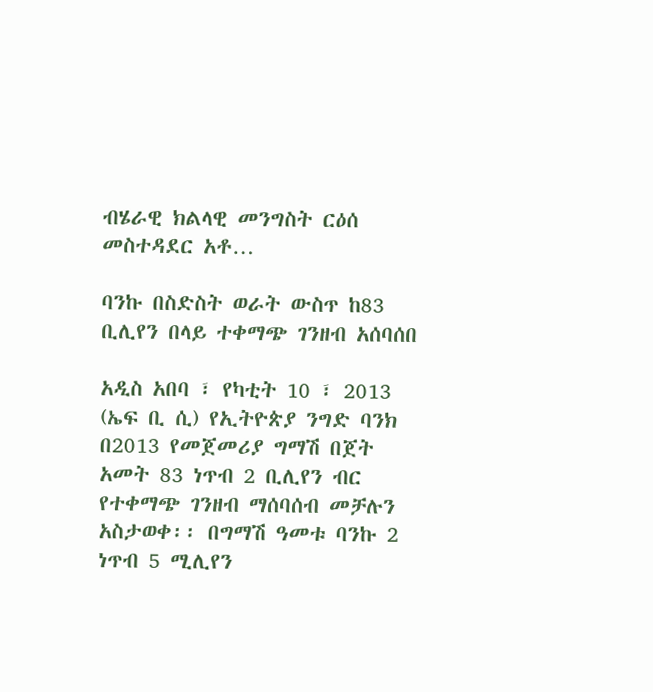ብሄራዊ ክልላዊ መንግስት ርዕሰ መስተዳደር አቶ…

ባንኩ በስድስት ወራት ውስጥ ከ83 ቢሊየን በላይ ተቀማጭ ገንዘብ አሰባሰበ

አዲስ አበባ ፣ የካቲት 10 ፣ 2013 (ኤፍ ቢ ሲ) የኢትዮጵያ ንግድ ባንክ በ2013 የመጀመሪያ ግማሽ በጀት አመት 83 ነጥብ 2 ቢሊየን ብር የተቀማጭ ገንዘብ ማሰባሰብ መቻሉን አስታወቀ፡፡ በግማሽ ዓመቱ ባንኩ 2 ነጥብ 5 ሚሊየን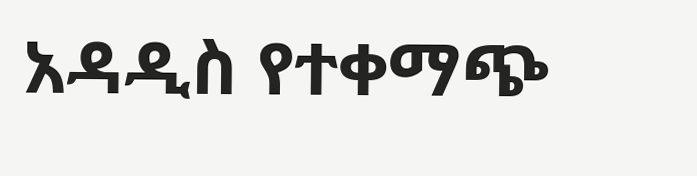አዳዲስ የተቀማጭ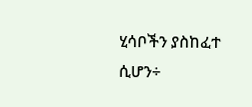ሂሳቦችን ያስከፈተ ሲሆን÷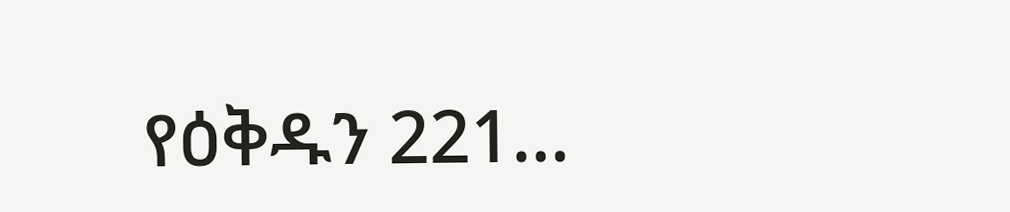የዕቅዱን 221…